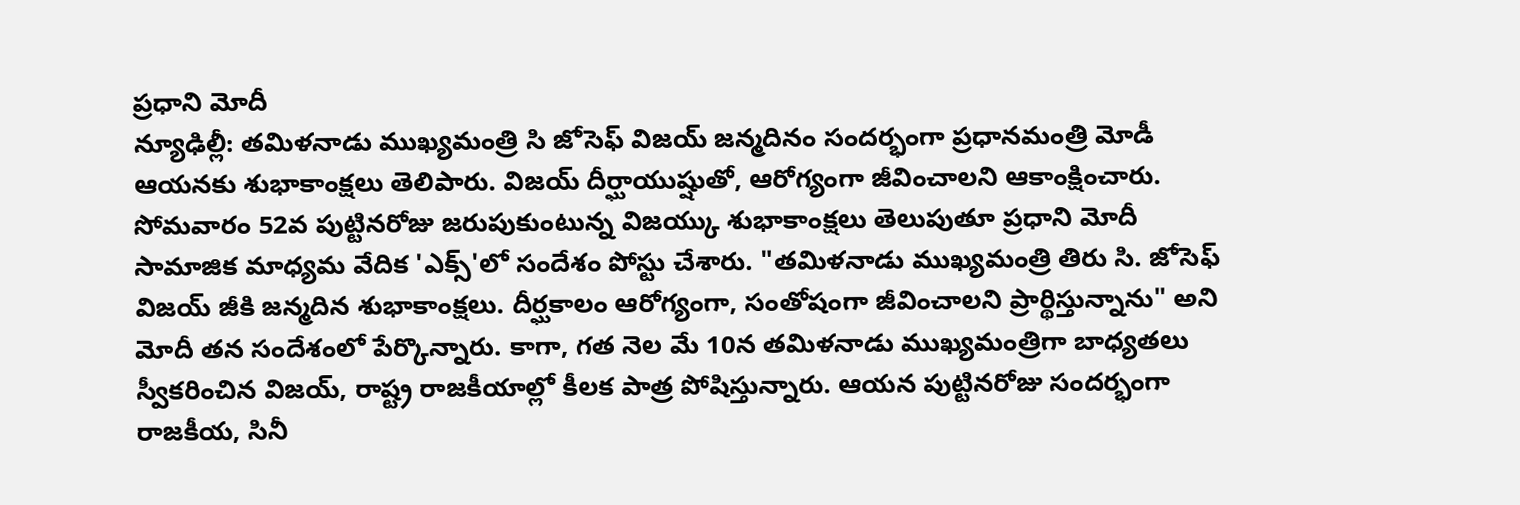ప్రధాని మోదీ
న్యూఢిల్లీ: తమిళనాడు ముఖ్యమంత్రి సి జోసెఫ్ విజయ్ జన్మదినం సందర్భంగా ప్రధానమంత్రి మోడీ ఆయనకు శుభాకాంక్షలు తెలిపారు. విజయ్ దీర్ఘాయుష్షుతో, ఆరోగ్యంగా జీవించాలని ఆకాంక్షించారు. సోమవారం 52వ పుట్టినరోజు జరుపుకుంటున్న విజయ్కు శుభాకాంక్షలు తెలుపుతూ ప్రధాని మోదీ సామాజిక మాధ్యమ వేదిక 'ఎక్స్'లో సందేశం పోస్టు చేశారు. "తమిళనాడు ముఖ్యమంత్రి తిరు సి. జోసెఫ్ విజయ్ జీకి జన్మదిన శుభాకాంక్షలు. దీర్ఘకాలం ఆరోగ్యంగా, సంతోషంగా జీవించాలని ప్రార్థిస్తున్నాను" అని మోదీ తన సందేశంలో పేర్కొన్నారు. కాగా, గత నెల మే 10న తమిళనాడు ముఖ్యమంత్రిగా బాధ్యతలు స్వీకరించిన విజయ్, రాష్ట్ర రాజకీయాల్లో కీలక పాత్ర పోషిస్తున్నారు. ఆయన పుట్టినరోజు సందర్భంగా రాజకీయ, సినీ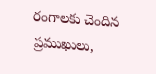రంగాలకు చెందిన ప్రముఖులు,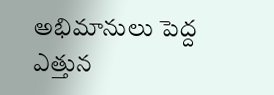అభిమానులు పెద్ద ఎత్తున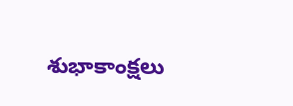శుభాకాంక్షలు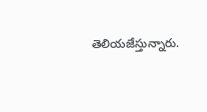తెలియజేస్తున్నారు.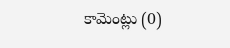కామెంట్లు (0)